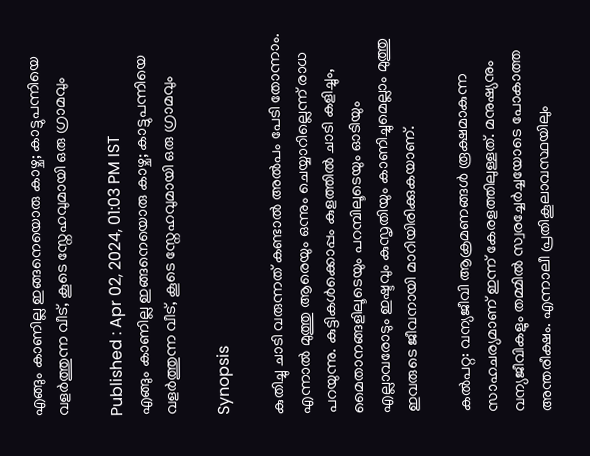എങ്ങും കാണില്ല ഇങ്ങനെയൊരു കാഴ്ച; കാട്ടുപന്നിയെ വളര്‍ത്തുന്ന വീട്, കൂടെ സ്നേഹവുമായി ഒരു ഗ്രാമവും

Published : Apr 02, 2024, 01:03 PM IST
എങ്ങും കാണില്ല ഇങ്ങനെയൊരു കാഴ്ച; കാട്ടുപന്നിയെ വളര്‍ത്തുന്ന വീട്, കൂടെ സ്നേഹവുമായി ഒരു ഗ്രാമവും

Synopsis

കുതിച്ചു ചാടി വരുന്നത് കണ്ടാല്‍ അല്‍പം പേടി തോന്നാം. എന്നാല്‍ മുത്തു ആരെയും ഒന്നും ചെയ്യാറില്ലെന്ന് രാധ പറയുന്നു. കുട്ടികള്‍ക്കൊപ്പം കുളത്തില്‍ ചാടി കളിച്ചും, മൈതാനങ്ങളിലൂടെയും പറമ്പിലൂടെയും ഓടിയും എല്ലാവരോടും ഇഷ്ടവും കുസൃതിയും കാണിച്ചുമെല്ലാം മുത്തു ഇവരുടെ ജീവനായി മാറിയിരിക്കുകയാണ്.

കല്‍പറ്റ: വന്യജീവി ആക്രമണങ്ങള്‍ രൂക്ഷമാകുന്ന സാഹചര്യമാണ് ഇന്ന് കേരളത്തിലുള്ളത്. മനുഷ്യനും വന്യജീവികളും തമ്മില്‍ സ്വരച്ചേര്‍ച്ചയോടെ പോകാത്ത അന്തരീക്ഷം. എന്നാലീ പ്രതികൂലാവസ്ഥയിലും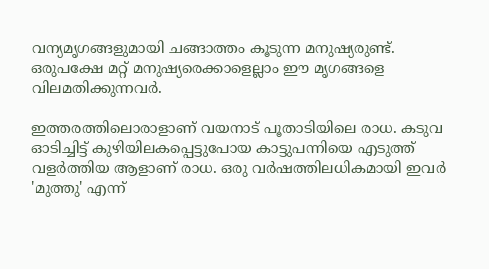വന്യമൃഗങ്ങളുമായി ചങ്ങാത്തം കൂടുന്ന മനുഷ്യരുണ്ട്. ഒരുപക്ഷേ മറ്റ് മനുഷ്യരെക്കാളെല്ലാം ഈ മൃഗങ്ങളെ വിലമതിക്കുന്നവര്‍.

ഇത്തരത്തിലൊരാളാണ് വയനാട് പൂതാടിയിലെ രാധ. കടുവ ഓടിച്ചിട്ട് കുഴിയിലകപ്പെട്ടുപോയ കാട്ടുപന്നിയെ എടുത്ത് വളര്‍ത്തിയ ആളാണ് രാധ. ഒരു വര്‍ഷത്തിലധികമായി ഇവര്‍ 'മുത്തു' എന്ന്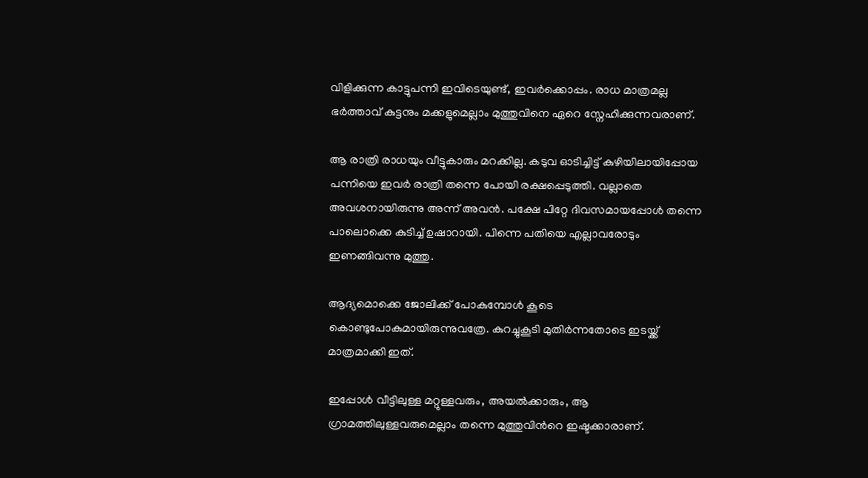വിളിക്കുന്ന കാട്ടുപന്നി ഇവിടെയുണ്ട്, ഇവര്‍ക്കൊപ്പം. രാധ മാത്രമല്ല ഭര്‍ത്താവ് കുട്ടനും മക്കളുമെല്ലാം മുത്തുവിനെ ഏറെ സ്നേഹിക്കുന്നവരാണ്.

ആ രാത്രി രാധയും വീട്ടുകാരും മറക്കില്ല. കടുവ ഓടിച്ചിട്ട് കുഴിയിലായിപ്പോയ പന്നിയെ ഇവര്‍ രാത്രി തന്നെ പോയി രക്ഷപ്പെടുത്തി. വല്ലാതെ അവശനായിരുന്നു അന്ന് അവൻ. പക്ഷേ പിറ്റേ ദിവസമായപ്പോള്‍ തന്നെ പാലൊക്കെ കുടിച്ച് ഉഷാറായി. പിന്നെ പതിയെ എല്ലാവരോടും ഇണങ്ങിവന്നു മുത്തു.

ആദ്യമൊക്കെ ജോലിക്ക് പോകുമ്പോള്‍ കൂടെ കൊണ്ടുപോകുമായിരുന്നുവത്രേ. കുറച്ചുകൂടി മുതിര്‍ന്നതോടെ ഇടയ്ക്ക് മാത്രമാക്കി ഇത്.

ഇപ്പോള്‍ വീട്ടിലുള്ള മറ്റുള്ളവരും, അയല്‍ക്കാരും, ആ ഗ്രാമത്തിലുള്ളവരുമെല്ലാം തന്നെ മുത്തുവിന്‍റെ ഇഷ്ടക്കാരാണ്.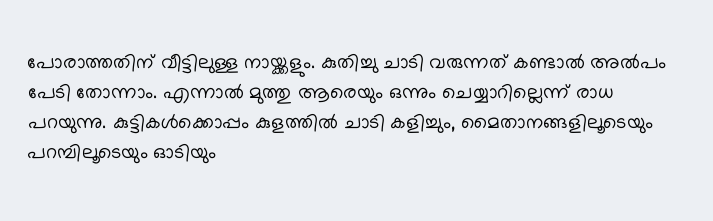പോരാത്തതിന് വീട്ടിലുള്ള നായ്ക്കളും. കുതിച്ചു ചാടി വരുന്നത് കണ്ടാല്‍ അല്‍പം പേടി തോന്നാം. എന്നാല്‍ മുത്തു ആരെയും ഒന്നും ചെയ്യാറില്ലെന്ന് രാധ പറയുന്നു. കുട്ടികള്‍ക്കൊപ്പം കുളത്തില്‍ ചാടി കളിച്ചും, മൈതാനങ്ങളിലൂടെയും പറമ്പിലൂടെയും ഓടിയും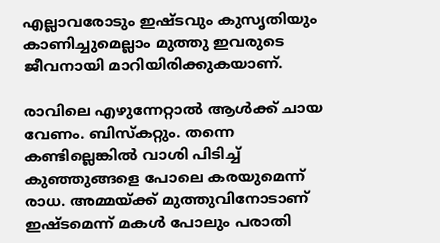എല്ലാവരോടും ഇഷ്ടവും കുസൃതിയും കാണിച്ചുമെല്ലാം മുത്തു ഇവരുടെ ജീവനായി മാറിയിരിക്കുകയാണ്.

രാവിലെ എഴുന്നേറ്റാല്‍ ആള്‍ക്ക് ചായ വേണം. ബിസ്കറ്റും. തന്നെ കണ്ടില്ലെങ്കില്‍ വാശി പിടിച്ച് കുഞ്ഞുങ്ങളെ പോലെ കരയുമെന്ന് രാധ. അമ്മയ്ക്ക് മുത്തുവിനോടാണ് ഇഷ്ടമെന്ന് മകള്‍ പോലും പരാതി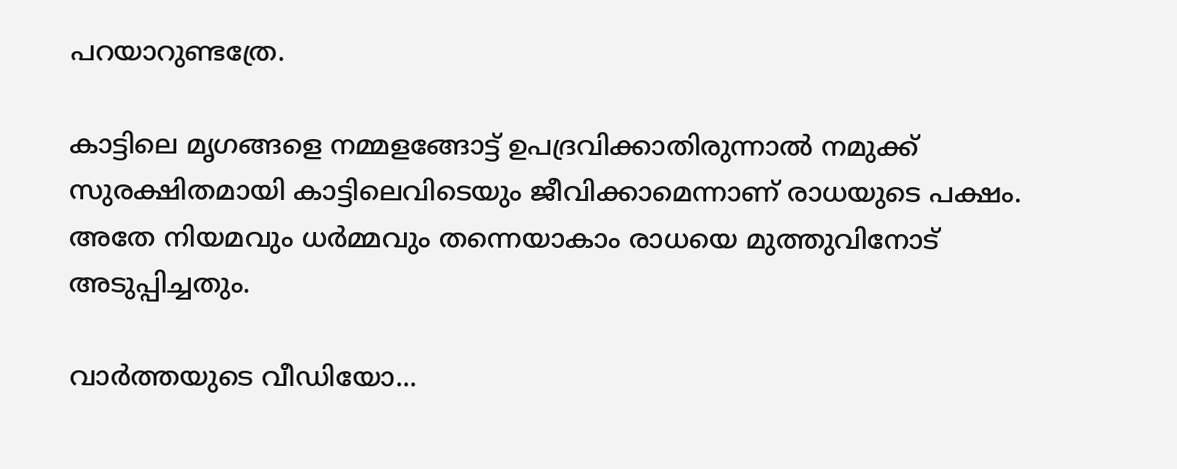പറയാറുണ്ടത്രേ.

കാട്ടിലെ മൃഗങ്ങളെ നമ്മളങ്ങോട്ട് ഉപദ്രവിക്കാതിരുന്നാല്‍ നമുക്ക് സുരക്ഷിതമായി കാട്ടിലെവിടെയും ജീവിക്കാമെന്നാണ് രാധയുടെ പക്ഷം. അതേ നിയമവും ധര്‍മ്മവും തന്നെയാകാം രാധയെ മുത്തുവിനോട് അടുപ്പിച്ചതും.

വാര്‍ത്തയുടെ വീഡിയോ...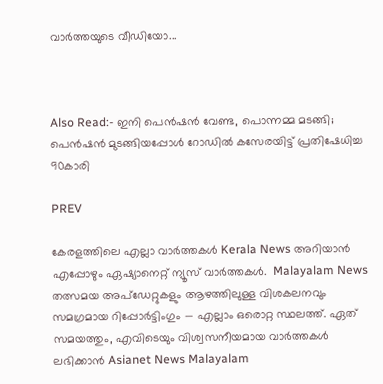വാര്‍ത്തയുടെ വീഡിയോ...



Also Read:- ഇനി പെൻഷൻ വേണ്ട, പൊന്നമ്മ മടങ്ങി; പെൻഷൻ മുടങ്ങിയപ്പോള്‍ റോഡില്‍ കസേരയിട്ട് പ്രതിഷേധിച്ച 90കാരി

PREV

കേരളത്തിലെ എല്ലാ വാർത്തകൾ Kerala News അറിയാൻ  എപ്പോഴും ഏഷ്യാനെറ്റ് ന്യൂസ് വാർത്തകൾ.  Malayalam News   തത്സമയ അപ്‌ഡേറ്റുകളും ആഴത്തിലുള്ള വിശകലനവും സമഗ്രമായ റിപ്പോർട്ടിംഗും — എല്ലാം ഒരൊറ്റ സ്ഥലത്ത്. ഏത് സമയത്തും, എവിടെയും വിശ്വസനീയമായ വാർത്തകൾ ലഭിക്കാൻ Asianet News Malayalam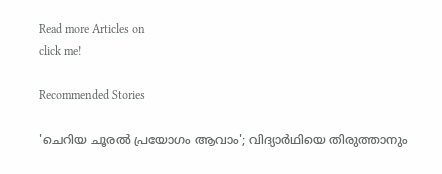Read more Articles on
click me!

Recommended Stories

'ചെറിയ ചൂരൽ പ്രയോഗം ആവാം'; വിദ്യാർഥിയെ തിരുത്താനും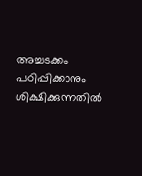അച്ചടക്കം പഠിപ്പിക്കാനും ശിക്ഷിക്കുന്നതിൽ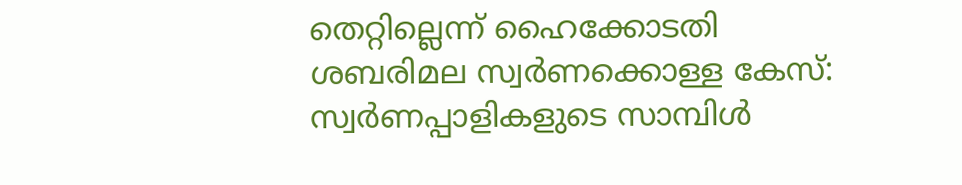തെറ്റില്ലെന്ന് ഹൈക്കോടതി
ശബരിമല സ്വർണക്കൊള്ള കേസ്: സ്വർണപ്പാളികളുടെ സാമ്പിൾ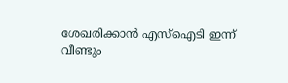ശേഖരിക്കാൻ എസ്ഐടി ഇന്ന് വീണ്ടും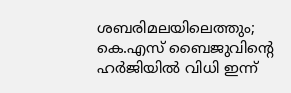ശബരിമലയിലെത്തും; കെ.എസ് ബൈജുവിന്‍റെ ഹർജിയിൽ വിധി ഇന്ന്